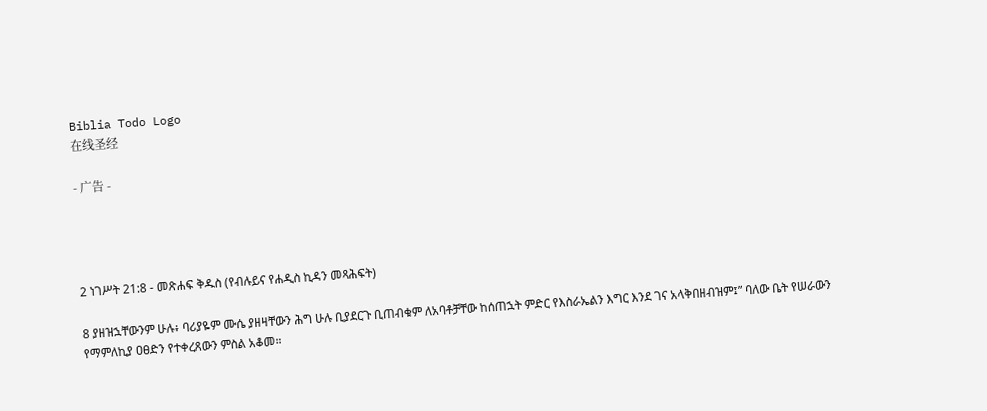Biblia Todo Logo
在线圣经

- 广告 -




2 ነገሥት 21:8 - መጽሐፍ ቅዱስ (የብሉይና የሐዲስ ኪዳን መጻሕፍት)

8 ያዘዝኋቸውንም ሁሉ፥ ባሪያዬም ሙሴ ያዘዛቸውን ሕግ ሁሉ ቢያደርጉ ቢጠብቁም ለአባቶቻቸው ከሰጠኋት ምድር የእስራኤልን እግር እንደ ገና አላቅበዘብዝም፤” ባለው ቤት የሠራውን የማምለኪያ ዐፀድን የተቀረጸውን ምስል አቆመ።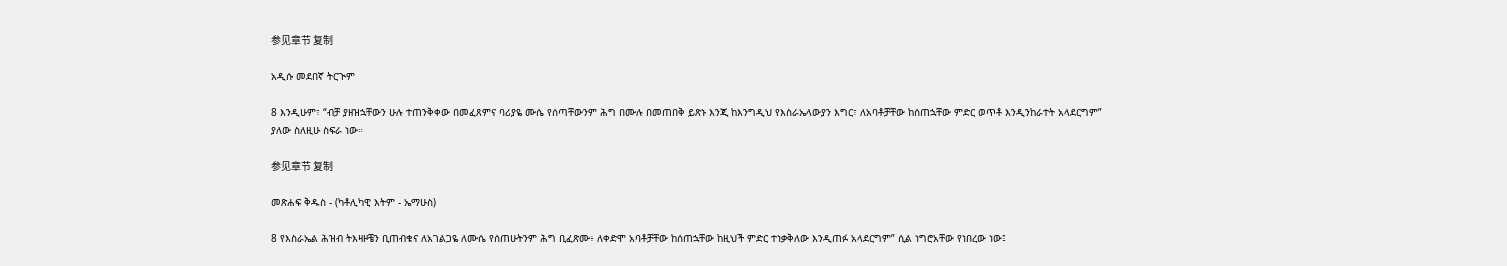参见章节 复制

አዲሱ መደበኛ ትርጒም

8 እንዲሁም፣ “ብቻ ያዘዝኋቸውን ሁሉ ተጠንቅቀው በመፈጸምና ባሪያዬ ሙሴ የሰጣቸውንም ሕግ በሙሉ በመጠበቅ ይጽኑ እንጂ ከእንግዲህ የእስራኤላውያን እግር፣ ለአባቶቻቸው ከሰጠኋቸው ምድር ወጥቶ እንዲንከራተት አላደርግም” ያለው ስለዚሁ ስፍራ ነው።

参见章节 复制

መጽሐፍ ቅዱስ - (ካቶሊካዊ እትም - ኤማሁስ)

8 የእስራኤል ሕዝብ ትእዛዞቼን ቢጠብቁና ለአገልጋዬ ለሙሴ የሰጠሁትንም ሕግ ቢፈጽሙ፥ ለቀድሞ አባቶቻቸው ከሰጠኋቸው ከዚህች ምድር ተነቃቅለው እንዲጠፉ አላደርግም” ሲል ነግሮአቸው የነበረው ነው፤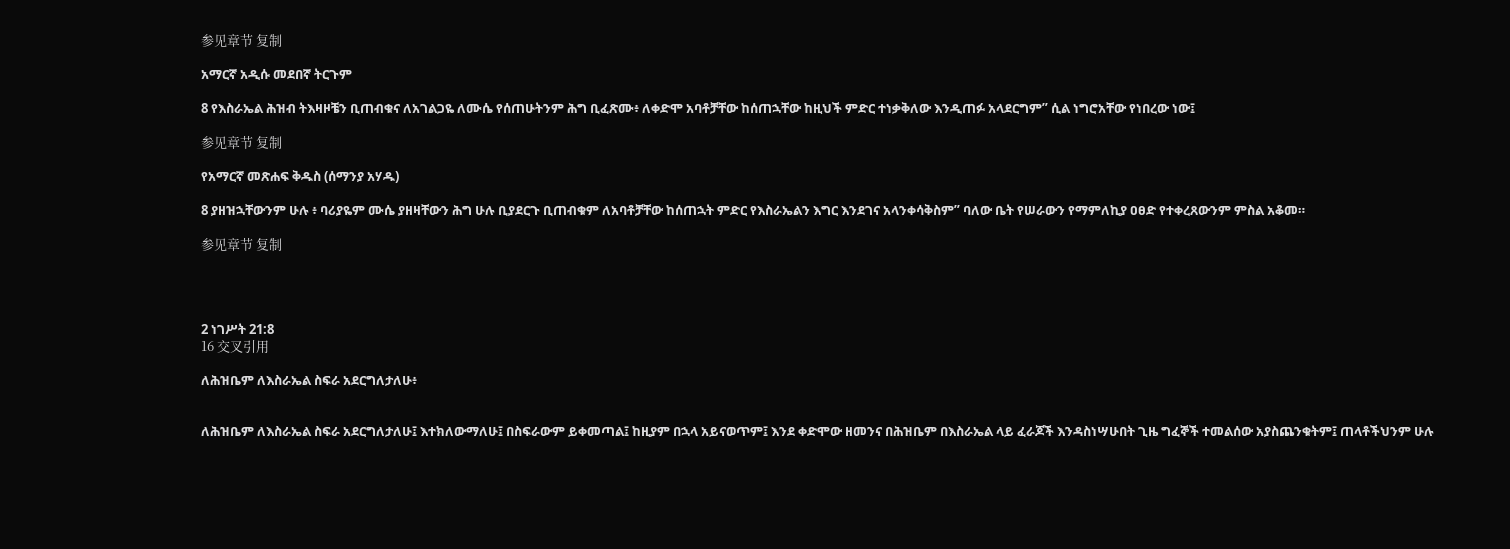参见章节 复制

አማርኛ አዲሱ መደበኛ ትርጉም

8 የእስራኤል ሕዝብ ትእዛዞቼን ቢጠብቁና ለአገልጋዬ ለሙሴ የሰጠሁትንም ሕግ ቢፈጽሙ፥ ለቀድሞ አባቶቻቸው ከሰጠኋቸው ከዚህች ምድር ተነቃቅለው እንዲጠፉ አላደርግም” ሲል ነግሮአቸው የነበረው ነው፤

参见章节 复制

የአማርኛ መጽሐፍ ቅዱስ (ሰማንያ አሃዱ)

8 ያዘዝኋቸውንም ሁሉ ፥ ባሪያዬም ሙሴ ያዘዛቸውን ሕግ ሁሉ ቢያደርጉ ቢጠብቁም ለአባቶቻቸው ከሰጠኋት ምድር የእስራኤልን እግር እንደገና አላንቀሳቅስም” ባለው ቤት የሠራውን የማምለኪያ ዐፀድ የተቀረጸውንም ምስል አቆመ።

参见章节 复制




2 ነገሥት 21:8
16 交叉引用

ለሕዝቤም ለእስራኤል ስፍራ አደርግለታለሁ፥


ለሕዝቤም ለእስራኤል ስፍራ አደርግለታለሁ፤ እተክለውማለሁ፤ በስፍራውም ይቀመጣል፤ ከዚያም በኋላ አይናወጥም፤ እንደ ቀድሞው ዘመንና በሕዝቤም በእስራኤል ላይ ፈራጆች እንዳስነሣሁበት ጊዜ ግፈኞች ተመልሰው አያስጨንቁትም፤ ጠላቶችህንም ሁሉ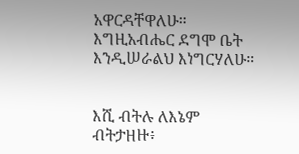አዋርዳቸዋለሁ። እግዚአብሔር ደግሞ ቤት እንዲሠራልህ እነግርሃለሁ።


እሺ ብትሉ ለእኔም ብትታዘዙ፥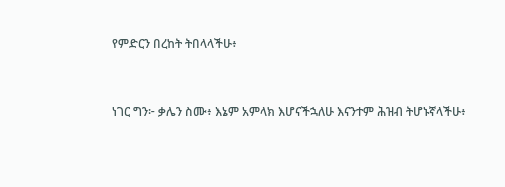የምድርን በረከት ትበላላችሁ፥


ነገር ግን፦ ቃሌን ስሙ፥ እኔም አምላክ እሆናችኋለሁ እናንተም ሕዝብ ትሆኑኛላችሁ፥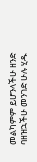መልካምም ይሆንላችሁ ዘንድ ባዘዝኋችሁ መንገድ ሁሉ ሂዱ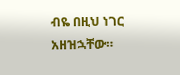ብዬ በዚህ ነገር አዘዝኋቸው።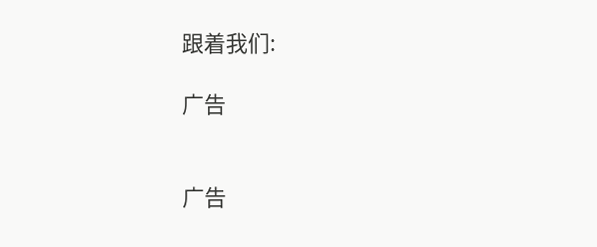跟着我们:

广告


广告